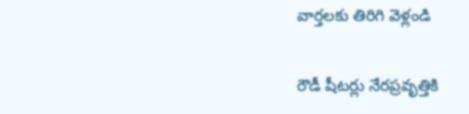వార్తలకు తిరిగి వెళ్లండి

రౌడీ షీటర్లు నేరప్రవృత్తికి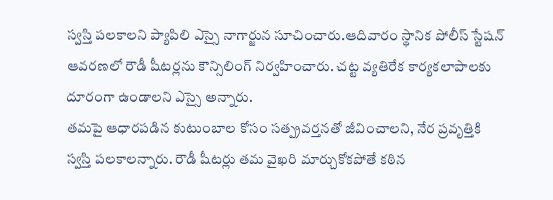స్వస్తి పలకాలని ప్యాపిలి ఎస్సై నాగార్జున సూచించారు.ఆదివారం స్థానిక పోలీస్ స్టేషన్ ఆవరణలో రౌడీ షీటర్లను కౌన్సిలింగ్ నిర్వహించారు. చట్ట వ్యతిరేక కార్యకలాపాలకు దూరంగా ఉండాలని ఎస్సై అన్నారు.
తమపై ఆధారపడిన కుటుంబాల కోసం సత్ప్రవర్తనతో జీవించాలని, నేర ప్రవృత్తికి స్వస్తి పలకాలన్నారు. రౌడీ షీటర్లు తమ వైఖరి మార్చుకోకపోతే కఠిన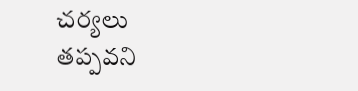చర్యలు తప్పవని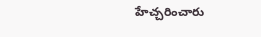హేచ్చరించారు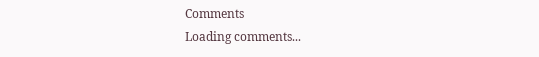Comments
Loading comments...